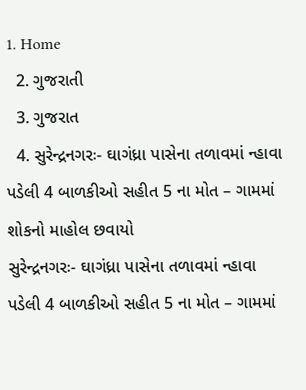1. Home
  2. ગુજરાતી
  3. ગુજરાત
  4. સુરેન્દ્રનગરઃ- ઘાગંધ્રા પાસેના તળાવમાં ન્હાવા પડેલી 4 બાળકીઓ સહીત 5 ના મોત – ગામમાં શોકનો માહોલ છવાયો
સુરેન્દ્રનગરઃ- ઘાગંધ્રા પાસેના તળાવમાં ન્હાવા પડેલી 4 બાળકીઓ સહીત 5 ના મોત – ગામમાં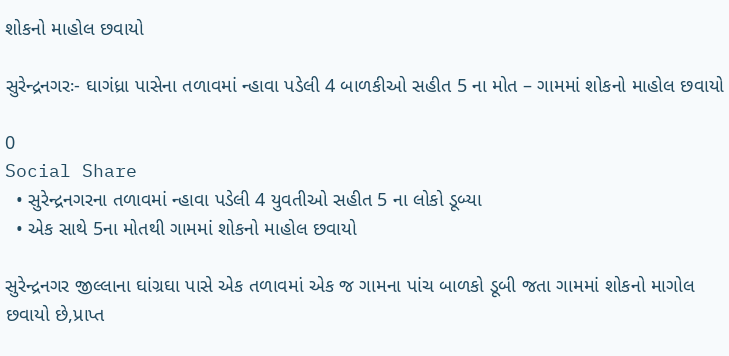શોકનો માહોલ છવાયો

સુરેન્દ્રનગરઃ- ઘાગંધ્રા પાસેના તળાવમાં ન્હાવા પડેલી 4 બાળકીઓ સહીત 5 ના મોત – ગામમાં શોકનો માહોલ છવાયો

0
Social Share
  • સુરેન્દ્રનગરના તળાવમાં ન્હાવા પડેલી 4 યુવતીઓ સહીત 5 ના લોકો ડૂબ્યા
  • એક સાથે 5ના મોતથી ગામમાં શોકનો માહોલ છવાયો

સુરેન્દ્રનગર જીલ્લાના ઘાંગ્રઘા પાસે એક તળાવમાં એક જ ગામના પાંચ બાળકો ડૂબી જતા ગામમાં શોકનો માગોલ છવાયો છે,પ્રાપ્ત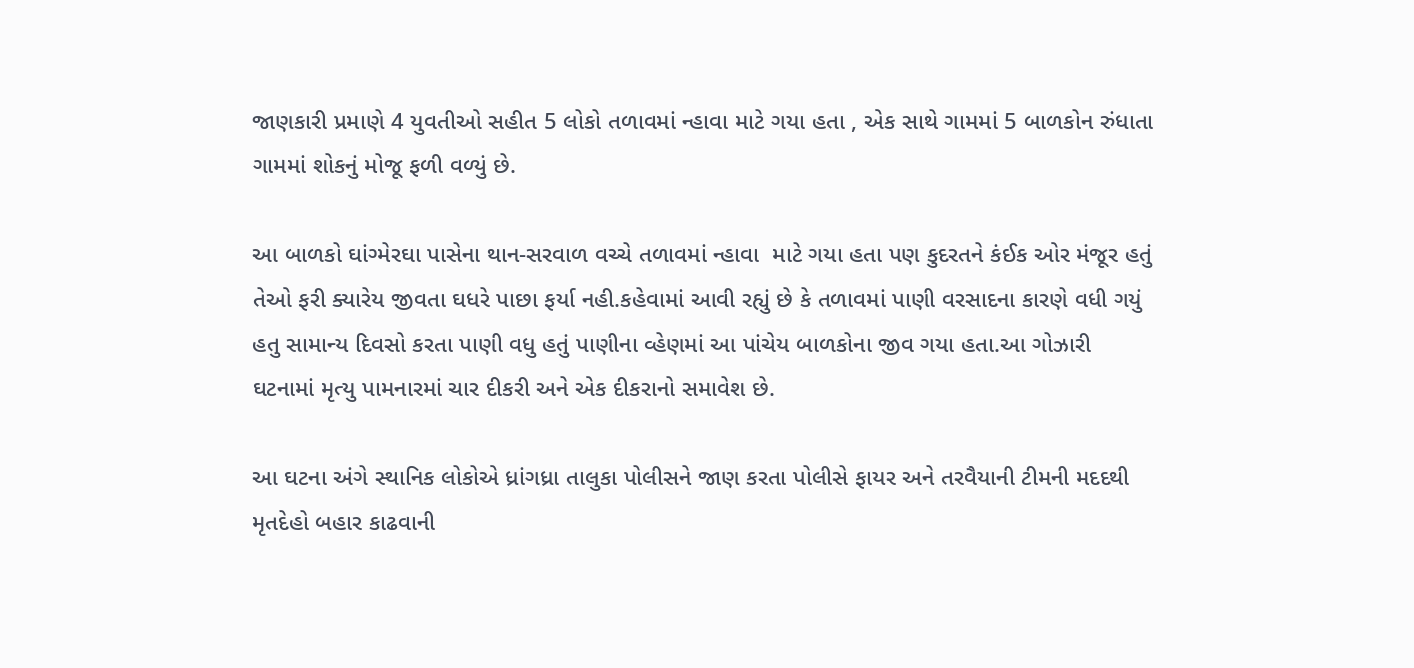જાણકારી પ્રમાણે 4 યુવતીઓ સહીત 5 લોકો તળાવમાં ન્હાવા માટે ગયા હતા , એક સાથે ગામમાં 5 બાળકોન રુંધાતા ગામમાં શોકનું મોજૂ ફળી વળ્યું છે.

આ બાળકો ઘાંગ્મેરઘા પાસેના થાન-સરવાળ વચ્ચે તળાવમાં ન્હાવા  માટે ગયા હતા પણ કુદરતને કંઈક ઓર મંજૂર હતું તેઓ ફરી ક્યારેય જીવતા ઘધરે પાછા ફર્યા નહી.કહેવામાં આવી રહ્યું છે કે તળાવમાં પાણી વરસાદના કારણે વધી ગયું હતુ સામાન્ય દિવસો કરતા પાણી વધુ હતું પાણીના વ્હેણમાં આ પાંચેય બાળકોના જીવ ગયા હતા.આ ગોઝારી ઘટનામાં મૃત્યુ પામનારમાં ચાર દીકરી અને એક દીકરાનો સમાવેશ છે.

આ ઘટના અંગે સ્થાનિક લોકોએ ધ્રાંગધ્રા તાલુકા પોલીસને જાણ કરતા પોલીસે ફાયર અને તરવૈયાની ટીમની મદદથી મૃતદેહો બહાર કાઢવાની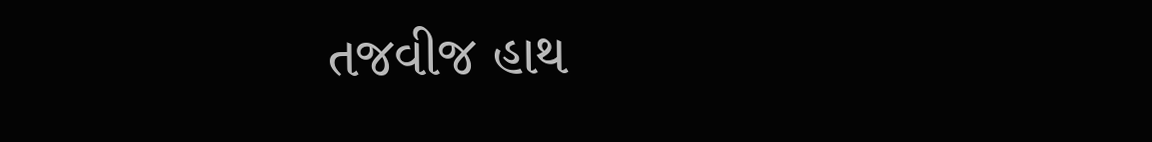તજવીજ હાથ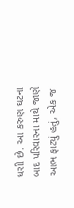ધરાી છે. આ કરુણ ઘટના બાદ પરિવારના માથે જાણે આભ ફાટ્યું હતું, એક જ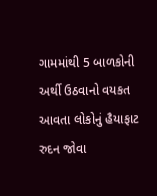ગામમાંથી 5 બાળકોની અર્થી ઉઠવાનો વયકત આવતા લોકોનું હૈયાફાટ રુદન જોવા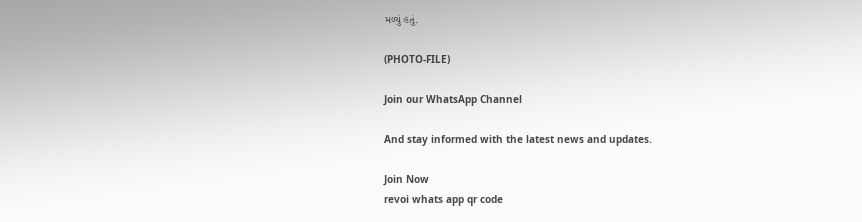મળ્યું હતું.

(PHOTO-FILE)

Join our WhatsApp Channel

And stay informed with the latest news and updates.

Join Now
revoi whats app qr code